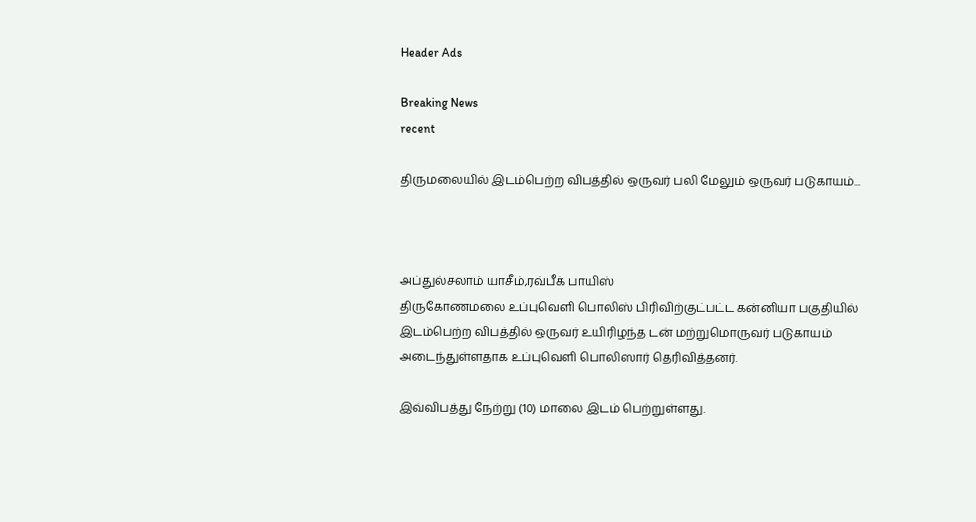Header Ads

Breaking News
recent

திருமலையில் இடம்பெற்ற விபத்தில் ஒருவர் பலி மேலும் ஒருவர் படுகாயம்...



அப்துல்சலாம் யாசீம்,ரவ்பீக் பாயிஸ்
திருகோணமலை உப்புவெளி பொலிஸ் பிரிவிற்குட்பட்ட கன்னியா பகுதியில் இடம்பெற்ற விபத்தில் ஒருவர் உயிரிழந்த டன் மற்றுமொருவர் படுகாயம் அடைந்துள்ளதாக உப்புவெளி பொலிஸார் தெரிவித்தனர்.

இவ்விபத்து நேற்று (10) மாலை இடம் பெற்றுள்ளது.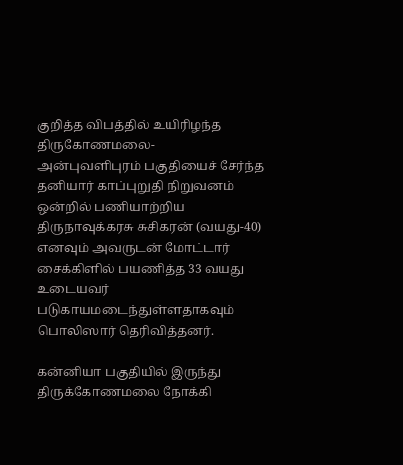குறித்த விபத்தில் உயிரிழந்த திருகோணமலை-
அன்புவளிபுரம் பகுதியைச் சேர்ந்த தனியார் காப்புறுதி நிறுவனம் ஒன்றில் பணியாற்றிய திருநாவுக்கரசு சுசிகரன் (வயது-40) எனவும் அவருடன் மோட்டார் சைக்கிளில் பயணித்த 33 வயது உடையவர் படுகாயமடைந்துள்ளதாகவும் பொலிஸார் தெரிவித்தனர்.

கன்னியா பகுதியில் இருந்து திருக்கோணமலை நோக்கி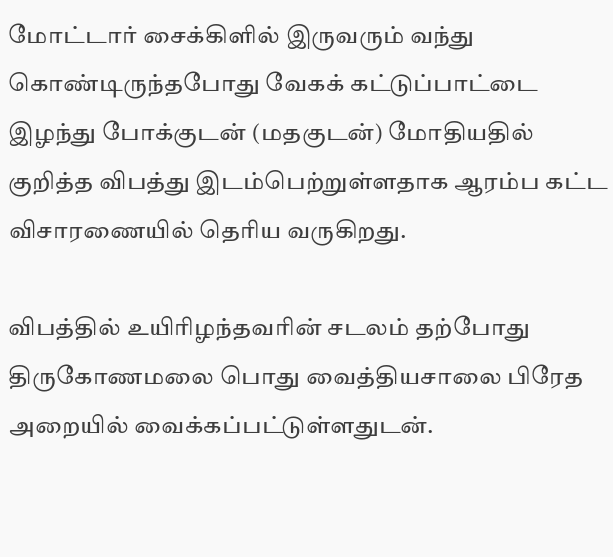மோட்டார் சைக்கிளில் இருவரும் வந்து கொண்டிருந்தபோது வேகக் கட்டுப்பாட்டை இழந்து போக்குடன் (மதகுடன்) மோதியதில் குறித்த விபத்து இடம்பெற்றுள்ளதாக ஆரம்ப கட்ட விசாரணையில் தெரிய வருகிறது.

விபத்தில் உயிரிழந்தவரின் சடலம் தற்போது திருகோணமலை பொது வைத்தியசாலை பிரேத அறையில் வைக்கப்பட்டுள்ளதுடன்.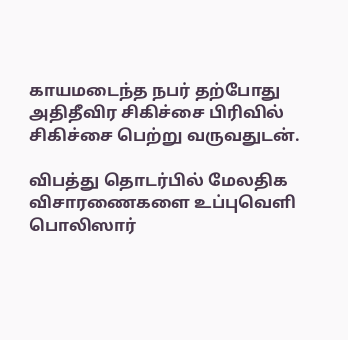காயமடைந்த நபர் தற்போது அதிதீவிர சிகிச்சை பிரிவில் சிகிச்சை பெற்று வருவதுடன்.

விபத்து தொடர்பில் மேலதிக விசாரணைகளை உப்புவெளி பொலிஸார்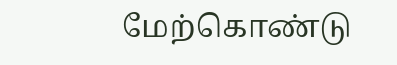மேற்கொண்டு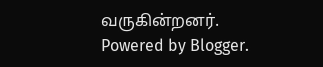வருகின்றனர்.
Powered by Blogger.